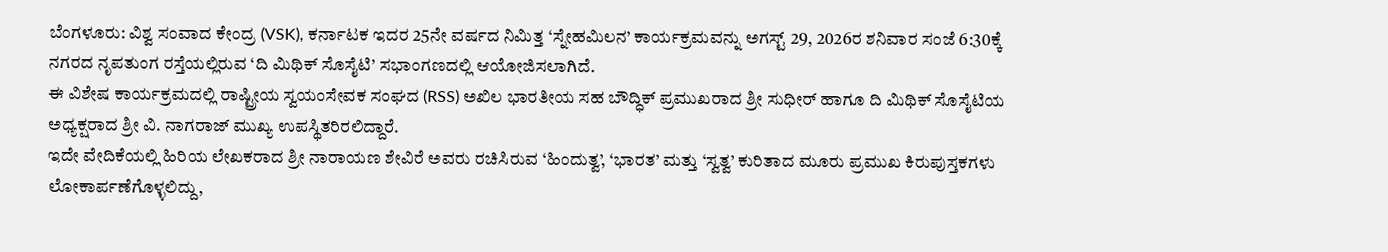ಬೆಂಗಳೂರು: ವಿಶ್ವ ಸಂವಾದ ಕೇಂದ್ರ (VSK), ಕರ್ನಾಟಕ ಇದರ 25ನೇ ವರ್ಷದ ನಿಮಿತ್ತ ‘ಸ್ನೇಹಮಿಲನ’ ಕಾರ್ಯಕ್ರಮವನ್ನು ಅಗಸ್ಟ್ 29, 2026ರ ಶನಿವಾರ ಸಂಜೆ 6:30ಕ್ಕೆ ನಗರದ ನೃಪತುಂಗ ರಸ್ತೆಯಲ್ಲಿರುವ ‘ದಿ ಮಿಥಿಕ್ ಸೊಸೈಟಿ’ ಸಭಾಂಗಣದಲ್ಲಿ ಆಯೋಜಿಸಲಾಗಿದೆ.
ಈ ವಿಶೇಷ ಕಾರ್ಯಕ್ರಮದಲ್ಲಿ ರಾಷ್ಟ್ರೀಯ ಸ್ವಯಂಸೇವಕ ಸಂಘದ (RSS) ಅಖಿಲ ಭಾರತೀಯ ಸಹ ಬೌದ್ಧಿಕ್ ಪ್ರಮುಖರಾದ ಶ್ರೀ ಸುಧೀರ್ ಹಾಗೂ ದಿ ಮಿಥಿಕ್ ಸೊಸೈಟಿಯ ಅಧ್ಯಕ್ಷರಾದ ಶ್ರೀ ವಿ. ನಾಗರಾಜ್ ಮುಖ್ಯ ಉಪಸ್ಥಿತರಿರಲಿದ್ದಾರೆ.
ಇದೇ ವೇದಿಕೆಯಲ್ಲಿ ಹಿರಿಯ ಲೇಖಕರಾದ ಶ್ರೀ ನಾರಾಯಣ ಶೇವಿರೆ ಅವರು ರಚಿಸಿರುವ ‘ಹಿಂದುತ್ವ’, ‘ಭಾರತ’ ಮತ್ತು ‘ಸ್ವತ್ವ’ ಕುರಿತಾದ ಮೂರು ಪ್ರಮುಖ ಕಿರುಪುಸ್ತಕಗಳು ಲೋಕಾರ್ಪಣೆಗೊಳ್ಳಲಿದ್ದು,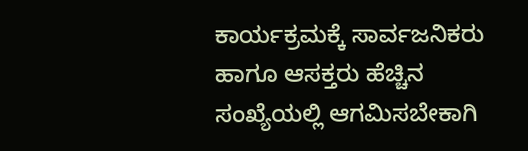ಕಾರ್ಯಕ್ರಮಕ್ಕೆ ಸಾರ್ವಜನಿಕರು ಹಾಗೂ ಆಸಕ್ತರು ಹೆಚ್ಚಿನ ಸಂಖ್ಯೆಯಲ್ಲಿ ಆಗಮಿಸಬೇಕಾಗಿ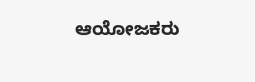ಆಯೋಜಕರು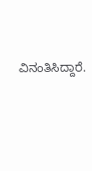ವಿನಂತಿಸಿದ್ದಾರೆ.